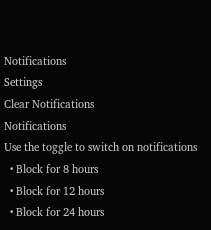Notifications
Settings
Clear Notifications
Notifications
Use the toggle to switch on notifications
  • Block for 8 hours
  • Block for 12 hours
  • Block for 24 hours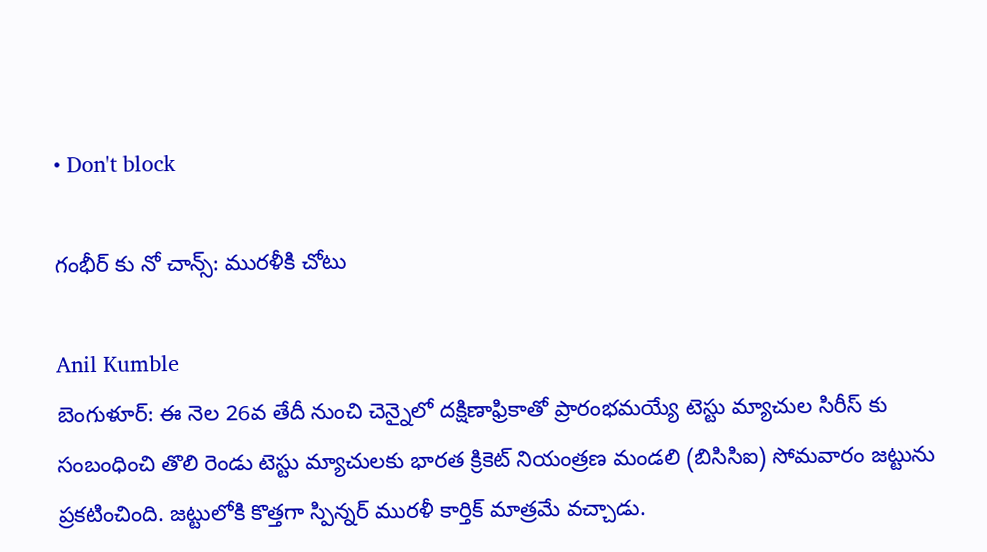• Don't block

గంభీర్ కు నో చాన్స్: మురళీకి చోటు

Anil Kumble
బెంగుళూర్: ఈ నెల 26వ తేదీ నుంచి చెన్నైలో దక్షిణాఫ్రికాతో ప్రారంభమయ్యే టెస్టు మ్యాచుల సిరీస్ కు సంబంధించి తొలి రెండు టెస్టు మ్యాచులకు భారత క్రికెట్ నియంత్రణ మండలి (బిసిసిఐ) సోమవారం జట్టును ప్రకటించింది. జట్టులోకి కొత్తగా స్పిన్నర్ మురళీ కార్తిక్ మాత్రమే వచ్చాడు.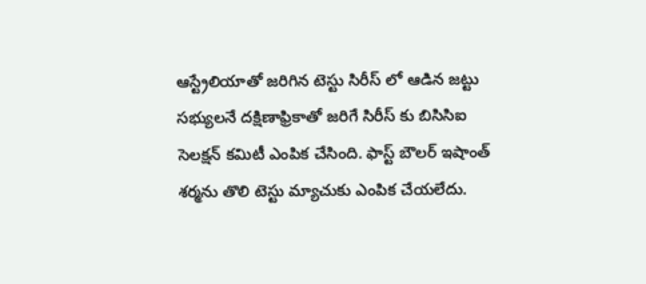ఆస్ట్రేలియాతో జరిగిన టెస్టు సిరీస్ లో ఆడిన జట్టు సభ్యులనే దక్షిణాఫ్రికాతో జరిగే సిరీస్ కు బిసిసిఐ సెలక్షన్ కమిటీ ఎంపిక చేసింది. ఫాస్ట్ బౌలర్ ఇషాంత్ శర్మను తొలి టెస్టు మ్యాచుకు ఎంపిక చేయలేదు.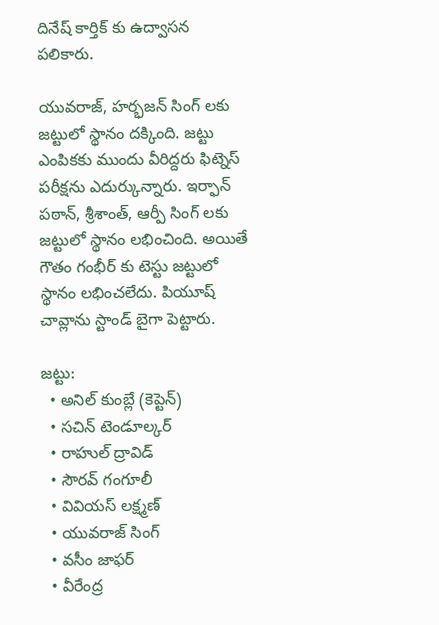దినేష్ కార్తిక్ కు ఉద్వాసన పలికారు.

యువరాజ్, హర్భజన్ సింగ్ లకు జట్టులో స్థానం దక్కింది. జట్టు ఎంపికకు ముందు వీరిద్దరు ఫిట్నెస్ పరీక్షను ఎదుర్కున్నారు. ఇర్ఫాన్ పఠాన్, శ్రీశాంత్, ఆర్పీ సింగ్ లకు జట్టులో స్థానం లభించింది. అయితే గౌతం గంభీర్ కు టెస్టు జట్టులో స్థానం లభించలేదు. పియూష్ చావ్లాను స్టాండ్ బైగా పెట్టారు.

జట్టు:
  • అనిల్ కుంబ్లే (కెప్టెన్)
  • సచిన్ టెండూల్కర్
  • రాహుల్ ద్రావిడ్
  • సౌరవ్ గంగూలీ
  • వివియస్ లక్ష్మణ్
  • యువరాజ్ సింగ్
  • వసీం జాఫర్
  • వీరేంద్ర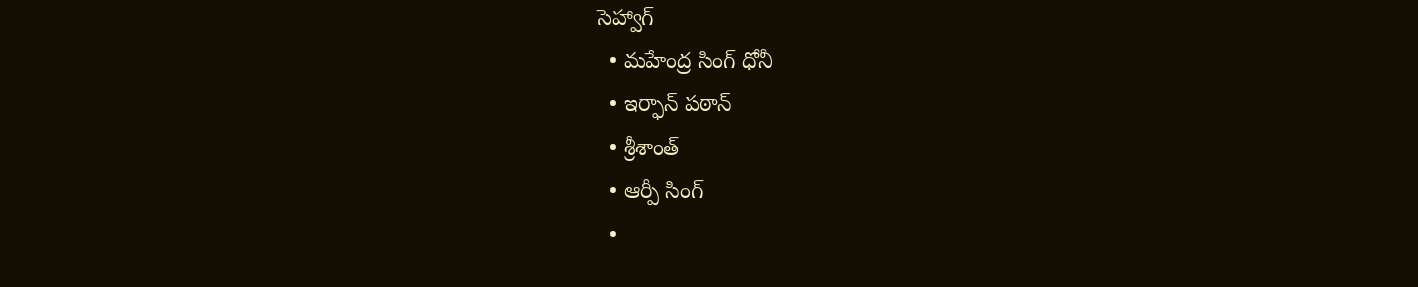సెహ్వాగ్
  • మహేంద్ర సింగ్ ధోనీ
  • ఇర్ఫాన్ పఠాన్
  • శ్రీశాంత్
  • ఆర్పీ సింగ్
  •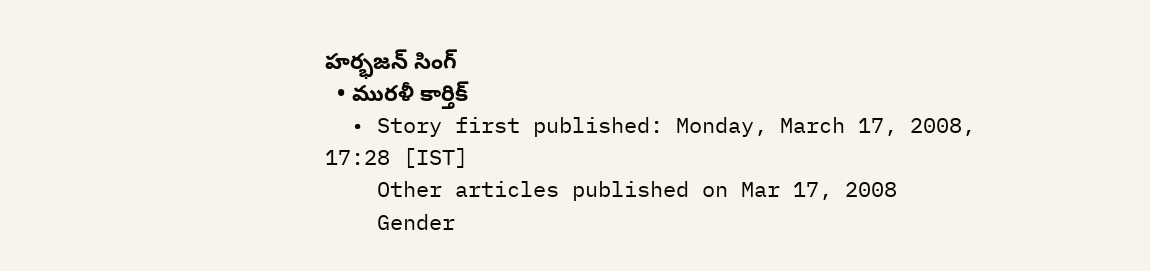హర్భజన్ సింగ్
  • మురళీ కార్తిక్
  • Story first published: Monday, March 17, 2008, 17:28 [IST]
    Other articles published on Mar 17, 2008
    Gender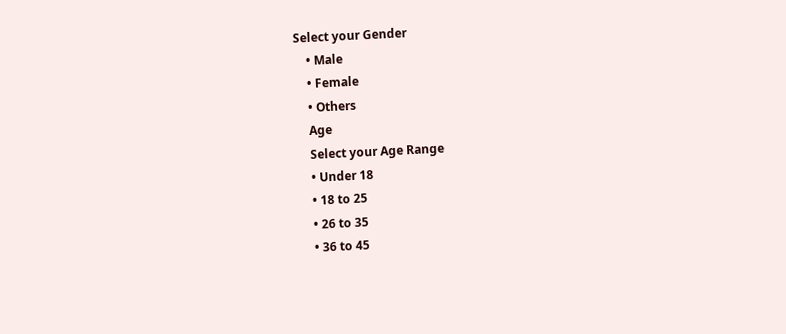Select your Gender
    • Male
    • Female
    • Others
    Age
    Select your Age Range
    • Under 18
    • 18 to 25
    • 26 to 35
    • 36 to 45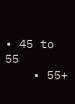• 45 to 55
    • 55+